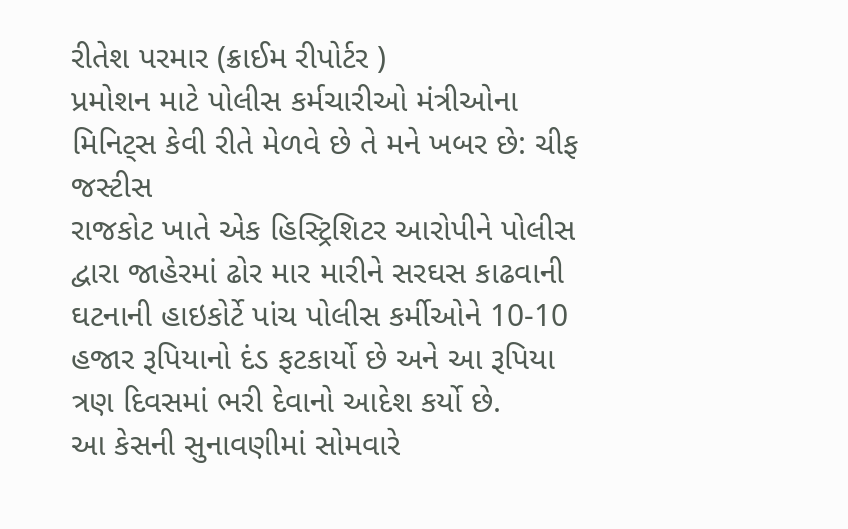રીતેશ પરમાર (ક્રાઈમ રીપોર્ટર )
પ્રમોશન માટે પોલીસ કર્મચારીઓ મંત્રીઓના મિનિટ્સ કેવી રીતે મેળવે છે તે મને ખબર છે: ચીફ જસ્ટીસ
રાજકોટ ખાતે એક હિસ્ટ્રિશિટર આરોપીને પોલીસ દ્વારા જાહેરમાં ઢોર માર મારીને સરઘસ કાઢવાની ઘટનાની હાઇકોર્ટે પાંચ પોલીસ કર્મીઓને 10-10 હજાર રૂપિયાનો દંડ ફટકાર્યો છે અને આ રૂપિયા ત્રણ દિવસમાં ભરી દેવાનો આદેશ કર્યો છે.
આ કેસની સુનાવણીમાં સોમવારે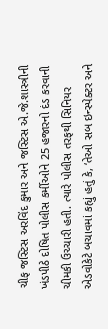ચીફ જસ્ટિસ અરવિંદ કુમાર અને જસ્ટિસ એ.જે.શાસ્ત્રીની ખંડપીઠે દોષિત પોલીસ કર્મીઓને 25 હજારનો દંડ કરવાની ચીમકી ઉચ્ચારી હતી. ત્યારે પોલીસ તરફથી સિનિયર એડવોકેટે બચાવમાં કહ્યું હતું કે, ‘તેઓ સબ ઇન્સ્પેક્ટર અને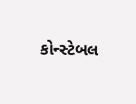કોન્સ્ટેબલ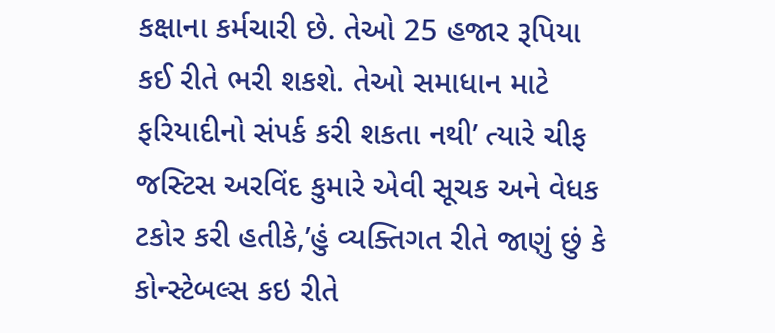કક્ષાના કર્મચારી છે. તેઓ 25 હજાર રૂપિયા કઈ રીતે ભરી શકશે. તેઓ સમાધાન માટે ફરિયાદીનો સંપર્ક કરી શકતા નથી’ ત્યારે ચીફ જસ્ટિસ અરવિંદ કુમારે એવી સૂચક અને વેધક ટકોર કરી હતીકે,’હું વ્યક્તિગત રીતે જાણું છું કે કોન્સ્ટેબલ્સ કઇ રીતે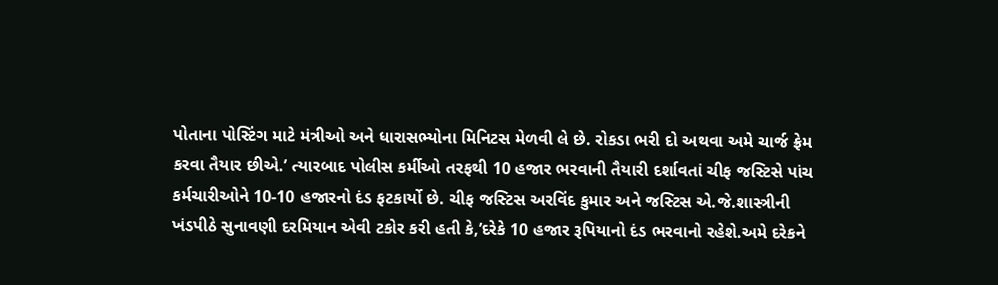પોતાના પોસ્ટિંગ માટે મંત્રીઓ અને ધારાસભ્યોના મિનિટસ મેળવી લે છે. રોકડા ભરી દો અથવા અમે ચાર્જ ફ્રેમ કરવા તૈયાર છીએ.’ ત્યારબાદ પોલીસ કર્મીઓ તરફથી 10 હજાર ભરવાની તૈયારી દર્શાવતાં ચીફ જસ્ટિસે પાંચ કર્મચારીઓને 10-10 હજારનો દંડ ફટકાર્યો છે. ચીફ જસ્ટિસ અરવિંદ કુમાર અને જસ્ટિસ એ.જે.શાસ્ત્રીની ખંડપીઠે સુનાવણી દરમિયાન એવી ટકોર કરી હતી કે,’દરેકે 10 હજાર રૂપિયાનો દંડ ભરવાનો રહેશે.અમે દરેકને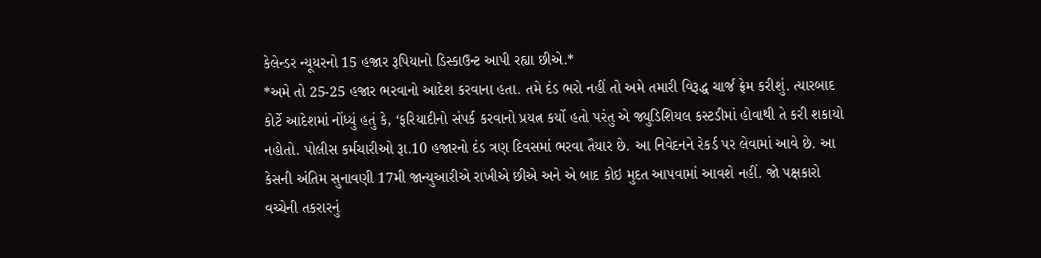કેલેન્ડર ન્યૂયરનો 15 હજાર રૂપિયાનો ડિસ્કાઉન્ટ આપી રહ્યા છીએ.*
*અમે તો 25-25 હજાર ભરવાનો આદેશ કરવાના હતા. તમે દંડ ભરો નહીં તો અમે તમારી વિરૂદ્ધ ચાર્જ ફ્રેમ કરીશું. ત્યારબાદ કોર્ટે આદેશમાં નોંધ્યું હતું કે, ‘ફરિયાદીનો સંપર્ક કરવાનો પ્રયત્ન કર્યો હતો પરંતુ એ જ્યુડિશિયલ કસ્ટડીમાં હોવાથી તે કરી શકાયો નહોતો. પોલીસ કર્મચારીઓ રૂા.10 હજારનો દંડ ત્રણ દિવસમાં ભરવા તૈયાર છે. આ નિવેદનને રેકર્ડ પર લેવામાં આવે છે. આ કેસની અંતિમ સુનાવણી 17મી જાન્યુઆરીએ રાખીએ છીએ અને એ બાદ કોઇ મુદત આપવામાં આવશે નહીં. જો પક્ષકારો વચ્ચેની તકરારનું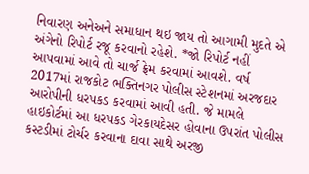નિવારણ અનેઅને સમાધાન થઇ જાય તો આગામી મુદતે એ અંગેનો રિપોર્ટ રજૂ કરવાનો રહેશે. *જો રિપોર્ટ નહીં આપવામાં આવે તો ચાર્જ ફ્રેમ કરવામાં આવશે. વર્ષ 2017માં રાજકોટ ભક્તિનગર પોલીસ સ્ટેશનમાં અરજદાર આરોપીની ધરપકડ કરવામાં આવી હતી. જે મામલે હાઇકોર્ટમાં આ ધરપકડ ગેરકાયદેસર હોવાના ઉપરાંત પોલીસ કસ્ટડીમાં ટોર્ચર કરવાના દાવા સાથે અરજી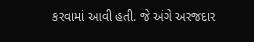કરવામાં આવી હતી. જે અંગે અરજદાર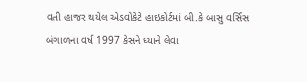વતી હાજર થયેલ એડવોકેટે હાઇકોર્ટમાં બી.કે બાસુ વર્સિસ બંગાળના વર્ષ 1997 કેસને ધ્યાને લેવા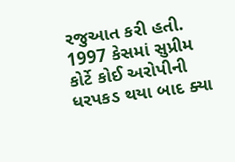રજુઆત કરી હતી. 1997 કેસમાં સુપ્રીમ કોર્ટે કોઈ અરોપીની ધરપકડ થયા બાદ ક્યા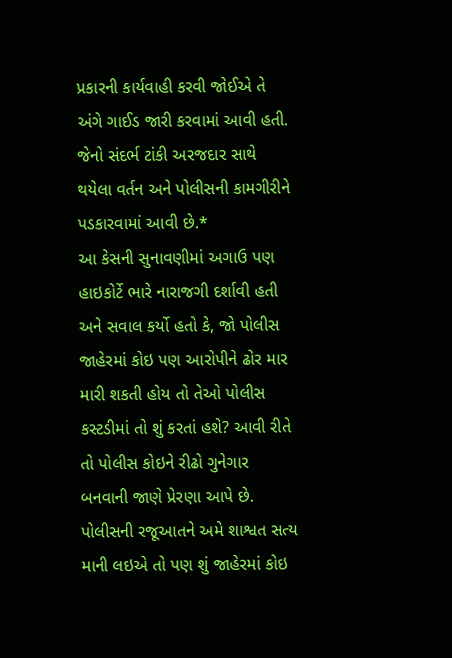પ્રકારની કાર્યવાહી કરવી જોઈએ તે અંગે ગાઈડ જારી કરવામાં આવી હતી. જેનો સંદર્ભ ટાંકી અરજદાર સાથે થયેલા વર્તન અને પોલીસની કામગીરીને પડકારવામાં આવી છે.*
આ કેસની સુનાવણીમાં અગાઉ પણ હાઇકોર્ટે ભારે નારાજગી દર્શાવી હતી અને સવાલ કર્યો હતો કે, જો પોલીસ જાહેરમાં કોઇ પણ આરોપીને ઢોર માર મારી શકતી હોય તો તેઓ પોલીસ કસ્ટડીમાં તો શું કરતાં હશે? આવી રીતે તો પોલીસ કોઇને રીઢો ગુનેગાર બનવાની જાણે પ્રેરણા આપે છે. પોલીસની રજૂઆતને અમે શાશ્વત સત્ય માની લઇએ તો પણ શું જાહેરમાં કોઇ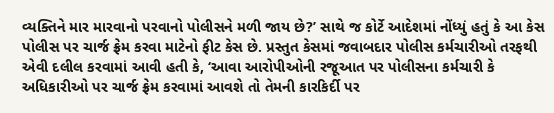વ્યક્તિને માર મારવાનો પરવાનો પોલીસને મળી જાય છે?’ સાથે જ કોર્ટે આદેશમાં નોંધ્યું હતું કે આ કેસ પોલીસ પર ચાર્જ ફ્રેમ કરવા માટેનો ફીટ કેસ છે. પ્રસ્તુત કેસમાં જવાબદાર પોલીસ કર્મચારીઓ તરફથી એવી દલીલ કરવામાં આવી હતી કે, ‘આવા આરોપીઓની રજૂઆત પર પોલીસના કર્મચારી કે અધિકારીઓ પર ચાર્જ ફ્રેમ કરવામાં આવશે તો તેમની કારકિર્દી પર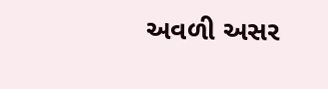અવળી અસર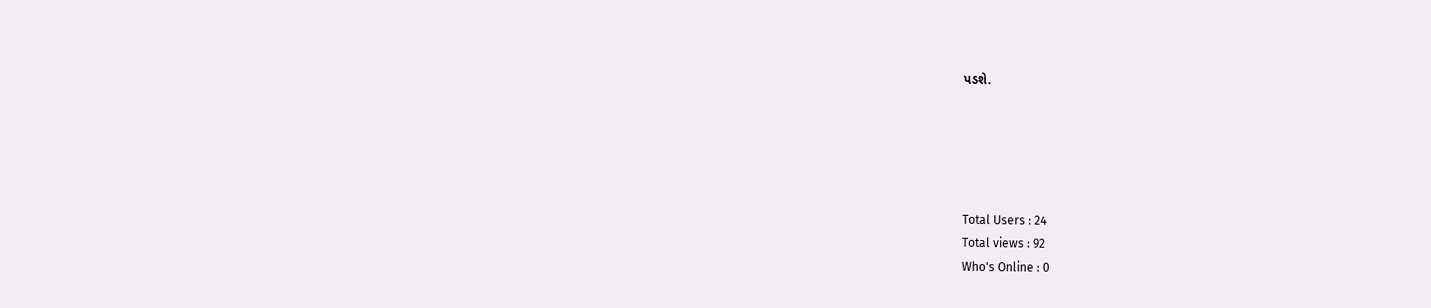પડશે.





Total Users : 24
Total views : 92
Who's Online : 0